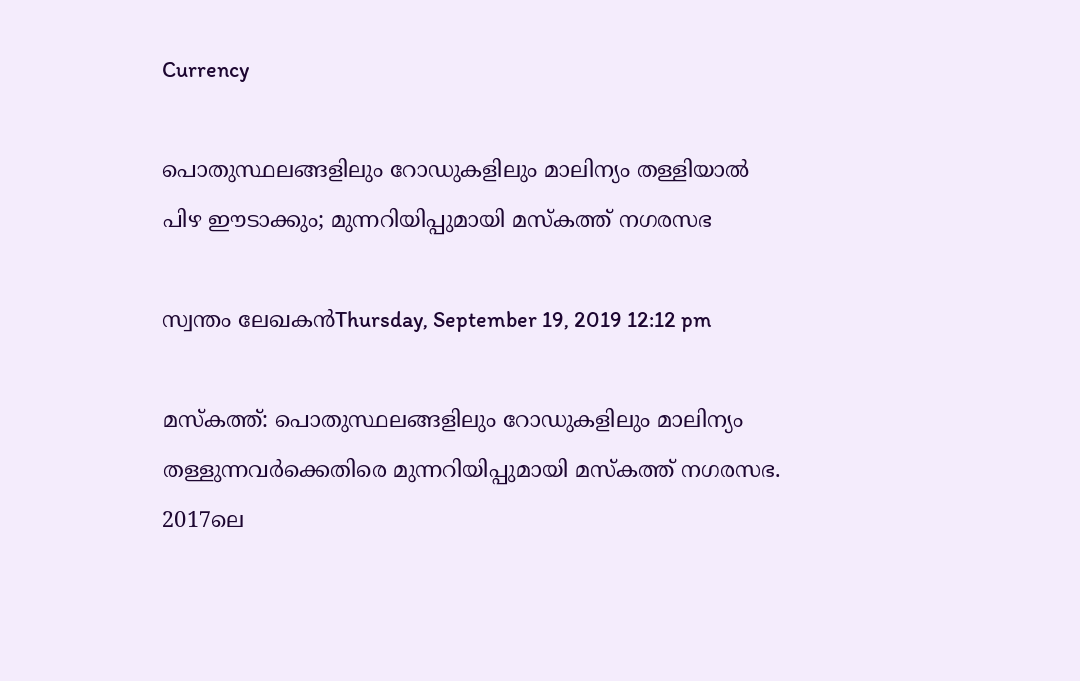Currency

പൊതുസ്ഥലങ്ങളിലും റോഡുകളിലും മാലിന്യം തള്ളിയാല്‍ പിഴ ഈടാക്കും; മുന്നറിയിപ്പുമായി മസ്‌കത്ത് നഗരസഭ

സ്വന്തം ലേഖകന്‍Thursday, September 19, 2019 12:12 pm

മസ്‌കത്ത്: പൊതുസ്ഥലങ്ങളിലും റോഡുകളിലും മാലിന്യം തള്ളുന്നവര്‍ക്കെതിരെ മുന്നറിയിപ്പുമായി മസ്‌കത്ത് നഗരസഭ. 2017ലെ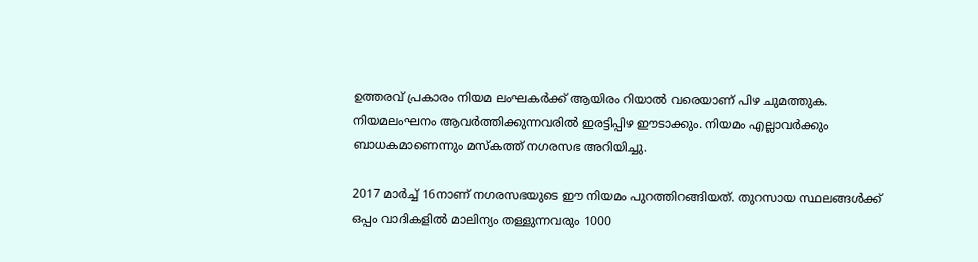ഉത്തരവ് പ്രകാരം നിയമ ലംഘകര്‍ക്ക് ആയിരം റിയാല്‍ വരെയാണ് പിഴ ചുമത്തുക. നിയമലംഘനം ആവര്‍ത്തിക്കുന്നവരില്‍ ഇരട്ടിപ്പിഴ ഈടാക്കും. നിയമം എല്ലാവര്‍ക്കും ബാധകമാണെന്നും മസ്‌കത്ത് നഗരസഭ അറിയിച്ചു.

2017 മാര്‍ച്ച് 16നാണ് നഗരസഭയുടെ ഈ നിയമം പുറത്തിറങ്ങിയത്. തുറസായ സ്ഥലങ്ങള്‍ക്ക് ഒപ്പം വാദികളില്‍ മാലിന്യം തള്ളുന്നവരും 1000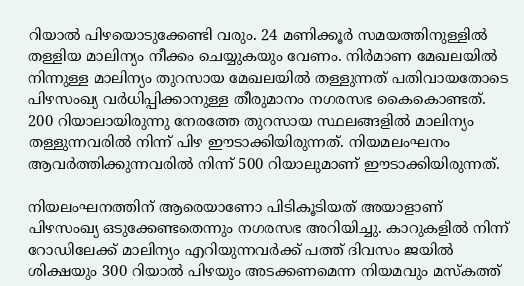റിയാല്‍ പിഴയൊടുക്കേണ്ടി വരും. 24 മണിക്കൂര്‍ സമയത്തിനുള്ളില്‍ തള്ളിയ മാലിന്യം നീക്കം ചെയ്യുകയും വേണം. നിര്‍മാണ മേഖലയില്‍ നിന്നുള്ള മാലിന്യം തുറസായ മേഖലയില്‍ തള്ളുന്നത് പതിവായതോടെ പിഴസംഖ്യ വര്‍ധിപ്പിക്കാനുള്ള തീരുമാനം നഗരസഭ കൈകൊണ്ടത്. 200 റിയാലായിരുന്നു നേരത്തേ തുറസായ സ്ഥലങ്ങളില്‍ മാലിന്യം തള്ളുന്നവരില്‍ നിന്ന് പിഴ ഈടാക്കിയിരുന്നത്. നിയമലംഘനം ആവര്‍ത്തിക്കുന്നവരില്‍ നിന്ന് 500 റിയാലുമാണ് ഈടാക്കിയിരുന്നത്.

നിയലംഘനത്തിന് ആരെയാണോ പിടികൂടിയത് അയാളാണ് പിഴസംഖ്യ ഒടുക്കേണ്ടതെന്നും നഗരസഭ അറിയിച്ചു. കാറുകളില്‍ നിന്ന് റോഡിലേക്ക് മാലിന്യം എറിയുന്നവര്‍ക്ക് പത്ത് ദിവസം ജയില്‍ ശിക്ഷയും 300 റിയാല്‍ പിഴയും അടക്കണമെന്ന നിയമവും മസ്‌കത്ത്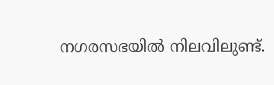നഗരസഭയില്‍ നിലവിലുണ്ട്.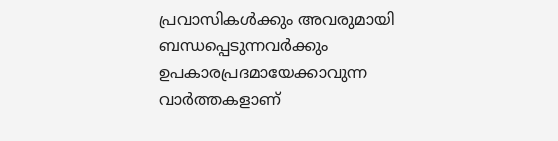പ്രവാസികൾക്കും അവരുമായി ബന്ധപ്പെടുന്നവർക്കും ഉപകാരപ്രദമായേക്കാവുന്ന വാർത്തകളാണ്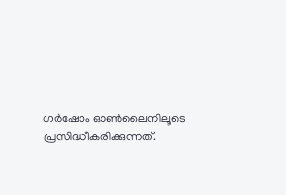ഗർഷോം ഓൺലൈനിലൂടെ പ്രസിദ്ധീകരിക്കുന്നത്.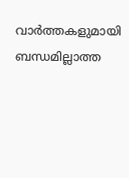വാർത്തകളുമായി ബന്ധമില്ലാത്ത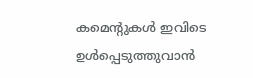കമെന്റുകൾ ഇവിടെ ഉൾപ്പെടുത്തുവാൻ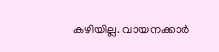കഴിയില്ല. വായനക്കാർ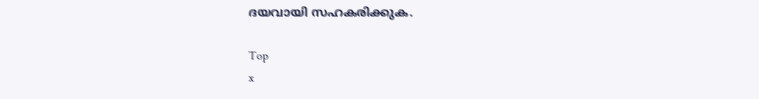ദയവായി സഹകരിക്കുക.

Top
x